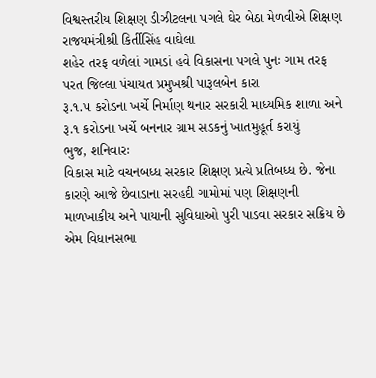વિશ્વસ્તરીય શિક્ષણ ડીઝીટલના પગલે ઘેર બેઠા મેળવીએ શિક્ષણ રાજયમંત્રીશ્રી કિર્તીસિંહ વાઘેલા
શહેર તરફ વળેલાં ગામડાં હવે વિકાસના પગલે પુનઃ ગામ તરફ પરત જિલ્લા પંચાયત પ્રમુખશ્રી પારૂલબેન કારા
રૂ.૧.૫ કરોડના ખર્ચે નિર્માણ થનાર સરકારી માધ્યમિક શાળા અને રૂ.૧ કરોડના ખર્ચે બનનાર ગ્રામ સડકનું ખાતમુહૂર્ત કરાયું
ભુજ, શનિવારઃ
વિકાસ માટે વચનબધ્ધ સરકાર શિક્ષણ પ્રત્યે પ્રતિબધ્ધ છે. જેના કારણે આજે છેવાડાના સરહદી ગામોમાં પણ શિક્ષણની માળખાકીય અને પાયાની સુવિધાઓ પુરી પાડવા સરકાર સક્રિય છે એમ વિધાનસભા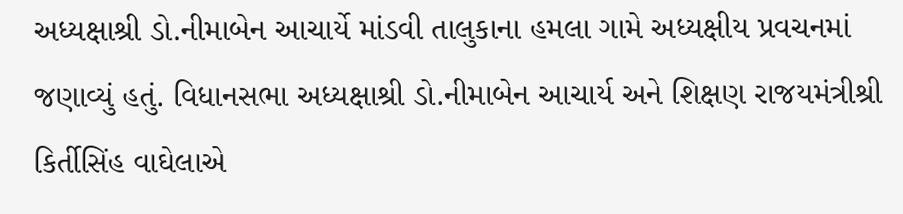અધ્યક્ષાશ્રી ડો.નીમાબેન આચાર્યે માંડવી તાલુકાના હમલા ગામે અધ્યક્ષીય પ્રવચનમાં જણાવ્યું હતું. વિધાનસભા અધ્યક્ષાશ્રી ડો.નીમાબેન આચાર્ય અને શિક્ષણ રાજયમંત્રીશ્રી કિર્તીસિંહ વાઘેલાએ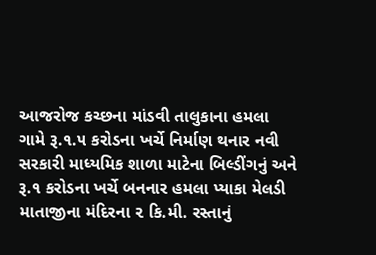આજરોજ કચ્છના માંડવી તાલુકાના હમલા ગામે રૂ.૧.૫ કરોડના ખર્ચે નિર્માણ થનાર નવી સરકારી માધ્યમિક શાળા માટેના બિલ્ડીંગનું અને રૂ.૧ કરોડના ખર્ચે બનનાર હમલા પ્યાકા મેલડી માતાજીના મંદિરના ૨ કિ.મી. રસ્તાનું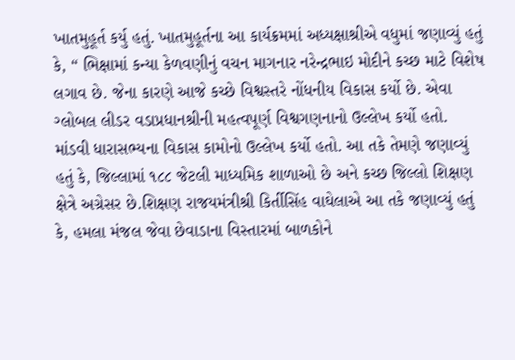ખાતમુહૂર્ત કર્યુ હતું. ખાતમુહૂર્તના આ કાર્યક્રમમાં અધ્યક્ષાશ્રીએ વધુમાં જણાવ્યું હતું કે, “ ભિક્ષામાં કન્યા કેળવણીનું વચન માગનાર નરેન્દ્રભાઇ મોદીને કચ્છ માટે વિશેષ લગાવ છે. જેના કારણે આજે કચ્છે વિશ્વસ્તરે નોંધનીય વિકાસ કર્યો છે. એવા ગ્લોબલ લીડર વડાપ્રધાનશ્રીની મહત્વપૂર્ણ વિશ્વગણનાનો ઉલ્લેખ કર્યો હતો. માંડવી ધારાસભ્યના વિકાસ કામોનો ઉલ્લેખ કર્યો હતો. આ તકે તેમણે જણાવ્યું હતું કે, જિલ્લામાં ૧૮૮ જેટલી માધ્યમિક શાળાઓ છે અને કચ્છ જિલ્લો શિક્ષણ ક્ષેત્રે અગ્રેસર છે.શિક્ષણ રાજયમંત્રીશ્રી કિર્તીસિંહ વાઘેલાએ આ તકે જણાવ્યું હતું કે, હમલા મંજલ જેવા છેવાડાના વિસ્તારમાં બાળકોને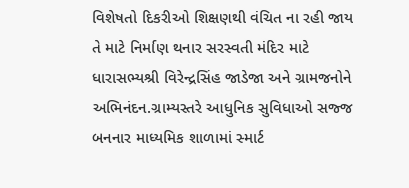વિશેષતો દિકરીઓ શિક્ષણથી વંચિત ના રહી જાય તે માટે નિર્માણ થનાર સરસ્વતી મંદિર માટે ધારાસભ્યશ્રી વિરેન્દ્રસિંહ જાડેજા અને ગ્રામજનોને અભિનંદન.ગ્રામ્યસ્તરે આધુનિક સુવિધાઓ સજ્જ બનનાર માધ્યમિક શાળામાં સ્માર્ટ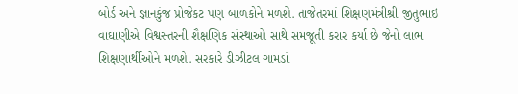બોર્ડ અને જ્ઞાનકુંજ પ્રોજેકટ પણ બાળકોને મળશે. તાજેતરમાં શિક્ષણમંત્રીશ્રી જીતુભાઇ વાઘાણીએ વિશ્વસ્તરની શૈક્ષણિક સંસ્થાઓ સાથે સમજૂતી કરાર કર્યા છે જેનો લાભ શિક્ષણાર્થીઓને મળશે. સરકારે ડીઝીટલ ગામડાં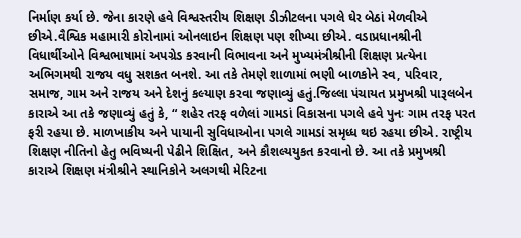નિર્માણ કર્યા છે. જેના કારણે હવે વિશ્વસ્તરીય શિક્ષણ ડીઝીટલના પગલે ઘેર બેઠાં મેળવીએ છીએ.વૈશ્વિક મહામારી કોરોનામાં ઓનલાઇન શિક્ષણ પણ શીખ્યા છીએ. વડાપ્રધાનશ્રીની વિધાર્થીઓને વિશ્વભાષામાં અપગ્રેડ કરવાની વિભાવના અને મુખ્યમંત્રીશ્રીની શિક્ષણ પ્રત્યેના અભિગમથી રાજય વધુ સશકત બનશે. આ તકે તેમણે શાળામાં ભણી બાળકોને સ્વ, પરિવાર, સમાજ, ગામ અને રાજય અને દેશનું કલ્યાણ કરવા જણાવ્યું હતું.જિલ્લા પંચાયત પ્રમુખશ્રી પારૂલબેન કારાએ આ તકે જણાવ્યું હતું કે, “ શહેર તરફ વળેલાં ગામડાં વિકાસના પગલે હવે પુનઃ ગામ તરફ પરત ફરી રહયા છે. માળખાકીય અને પાયાની સુવિધાઓના પગલે ગામડાં સમૃધ્ધ થઇ રહયા છીએ. રાષ્ટ્રીય શિક્ષણ નીતિનો હેતુ ભવિષ્યની પેઢીને શિક્ષિત, અને કૌશલ્યયુકત કરવાનો છે. આ તકે પ્રમુખશ્રી કારાએ શિક્ષણ મંત્રીશ્રીને સ્થાનિકોને અલગથી મેરિટના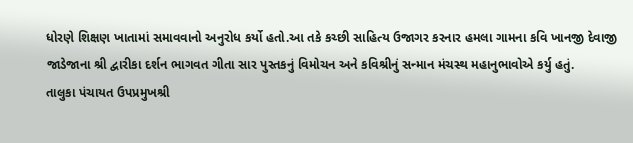ધોરણે શિક્ષણ ખાતામાં સમાવવાનો અનુરોધ કર્યો હતો.આ તકે કચ્છી સાહિત્ય ઉજાગર કરનાર હમલા ગામના કવિ ખાનજી દેવાજી જાડેજાના શ્રી દ્વારીકા દર્શન ભાગવત ગીતા સાર પુસ્તકનું વિમોચન અને કવિશ્રીનું સન્માન મંચસ્થ મહાનુભાવોએ કર્યુ હતું.
તાલુકા પંચાયત ઉપપ્રમુખશ્રી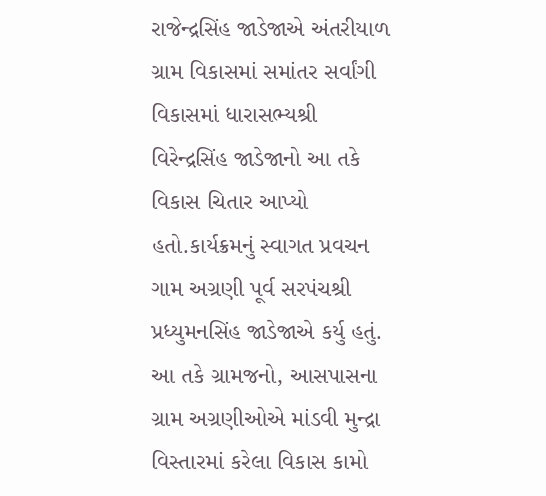રાજેન્દ્રસિંહ જાડેજાએ અંતરીયાળ ગ્રામ વિકાસમાં સમાંતર સર્વાંગી વિકાસમાં ધારાસભ્યશ્રી વિરેન્દ્રસિંહ જાડેજાનો આ તકે વિકાસ ચિતાર આપ્યો હતો.કાર્યક્રમનું સ્વાગત પ્રવચન ગામ અગ્રણી પૂર્વ સરપંચશ્રી પ્રધ્યુમનસિંહ જાડેજાએ કર્યુ હતું. આ તકે ગ્રામજનો, આસપાસના ગ્રામ અગ્રણીઓએ માંડવી મુન્દ્રા વિસ્તારમાં કરેલા વિકાસ કામો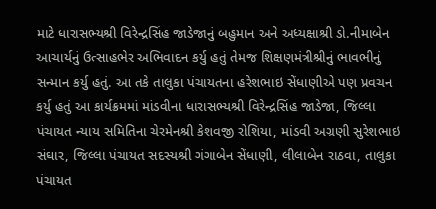માટે ધારાસભ્યશ્રી વિરેન્દ્રસિંહ જાડેજાનું બહુમાન અને અધ્યક્ષાશ્રી ડો.નીમાબેન આચાર્યનું ઉત્સાહભેર અભિવાદન કર્યુ હતું તેમજ શિક્ષણમંત્રીશ્રીનું ભાવભીનું સન્માન કર્યુ હતું. આ તકે તાલુકા પંચાયતના હરેશભાઇ સેંધાણીએ પણ પ્રવચન કર્યુ હતું આ કાર્યક્રમમાં માંડવીના ધારાસભ્યશ્રી વિરેન્દ્રસિંહ જાડેજા, જિલ્લા પંચાયત ન્યાય સમિતિના ચેરમેનશ્રી કેશવજી રોશિયા, માંડવી અગ્રણી સુરેશભાઇ સંઘાર, જિલ્લા પંચાયત સદસ્યશ્રી ગંગાબેન સેંધાણી, લીલાબેન રાઠવા, તાલુકા પંચાયત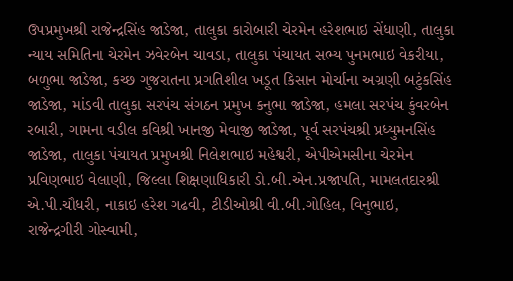ઉપપ્રમુખશ્રી રાજેન્દ્રસિંહ જાડેજા, તાલુકા કારોબારી ચેરમેન હરેશભાઇ સેંધાણી, તાલુકા ન્યાય સમિતિના ચેરમેન ઝવેરબેન ચાવડા, તાલુકા પંચાયત સભ્ય પુનમભાઇ વેકરીયા, બળુભા જાડેજા, કચ્છ ગુજરાતના પ્રગતિશીલ ખડૂત કિસાન મોર્ચાના અગ્રણી બટુંકસિંહ જાડેજા, માંડવી તાલુકા સરપંચ સંગઠન પ્રમુખ કનુભા જાડેજા, હમલા સરપંચ કુંવરબેન રબારી, ગામના વડીલ કવિશ્રી ખાનજી મેવાજી જાડેજા, પૂર્વ સરપંચશ્રી પ્રધ્યુમનસિંહ જાડેજા, તાલુકા પંચાયત પ્રમુખશ્રી નિલેશભાઇ મહેશ્વરી, એપીએમસીના ચેરમેન પ્રવિણભાઇ વેલાણી, જિલ્લા શિક્ષણાધિકારી ડો.બી.એન.પ્રજાપતિ, મામલતદારશ્રી એ.પી.ચૌધરી, નાકાઇ હરેશ ગઢવી, ટીડીઓશ્રી વી.બી.ગોહિલ, વિનુભાઇ, રાજેન્દ્રગીરી ગોસ્વામી,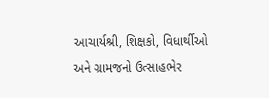આચાર્યશ્રી, શિક્ષકો, વિધાર્થીઓ અને ગ્રામજનો ઉત્સાહભેર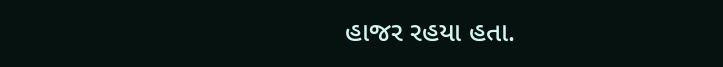હાજર રહયા હતા.